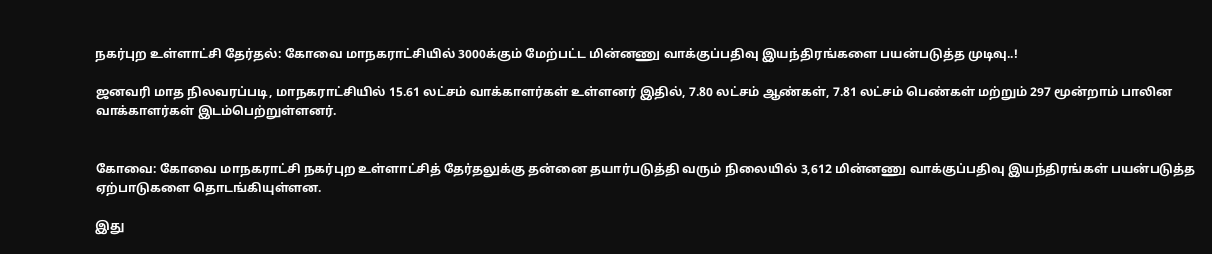நகர்புற உள்ளாட்சி தேர்தல்: கோவை மாநகராட்சியில் 3000க்கும் மேற்பட்ட மின்னணு வாக்குப்பதிவு இயந்திரங்களை பயன்படுத்த முடிவு..!

ஜனவரி மாத நிலவரப்படி, மாநகராட்சியில் 15.61 லட்சம் வாக்காளர்கள் உள்ளனர் இதில், 7.80 லட்சம் ஆண்கள், 7.81 லட்சம் பெண்கள் மற்றும் 297 மூன்றாம் பாலின வாக்காளர்கள் இடம்பெற்றுள்ளனர்.


கோவை: கோவை மாநகராட்சி நகர்புற உள்ளாட்சித் தேர்தலுக்கு தன்னை தயார்படுத்தி வரும் நிலையில் 3,612 மின்னணு வாக்குப்பதிவு இயந்திரங்கள் பயன்படுத்த ஏற்பாடுகளை தொடங்கியுள்ளன.

இது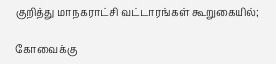குறித்து மாநகராட்சி வட்டாரங்கள் கூறுகையில்;

கோவைக்கு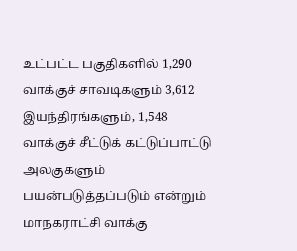உட்பட்ட பகுதிகளில் 1,290 வாக்குச் சாவடிகளும் 3,612 இயந்திரங்களும், 1,548 வாக்குச் சீட்டுக் கட்டுப்பாட்டு அலகுகளும் பயன்படுத்தப்படும் என்றும் மாநகராட்சி வாக்கு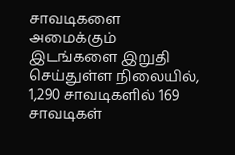சாவடிகளை அமைக்கும் இடங்களை இறுதி செய்துள்ள நிலையில், 1,290 சாவடிகளில் 169 சாவடிகள்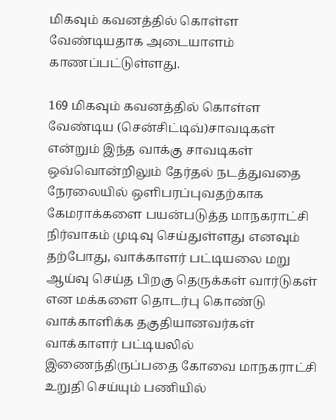மிகவும் கவனத்தில் கொள்ள வேண்டியதாக அடையாளம் காணப்பட்டுள்ளது.

169 மிகவும் கவனத்தில் கொள்ள வேண்டிய (சென்சிட்டிவ்)சாவடிகள் என்றும் இந்த வாக்கு சாவடிகள் ஒவ்வொன்றிலும் தேர்தல் நடத்துவதை நேரலையில் ஒளிபரப்புவதற்காக கேமராக்களை பயன்படுத்த மாநகராட்சி நிர்வாகம் முடிவு செய்துள்ளது எனவும் தற்போது, வாக்காளர் பட்டியலை மறு ஆய்வு செய்த பிறகு தெருக்கள் வார்டுகள் என மக்களை தொடர்பு கொண்டு வாக்காளிக்க தகுதியானவர்கள் வாக்காளர் பட்டியலில் இணைந்திருப்பதை கோவை மாநகராட்சி உறுதி செய்யும் பணியில்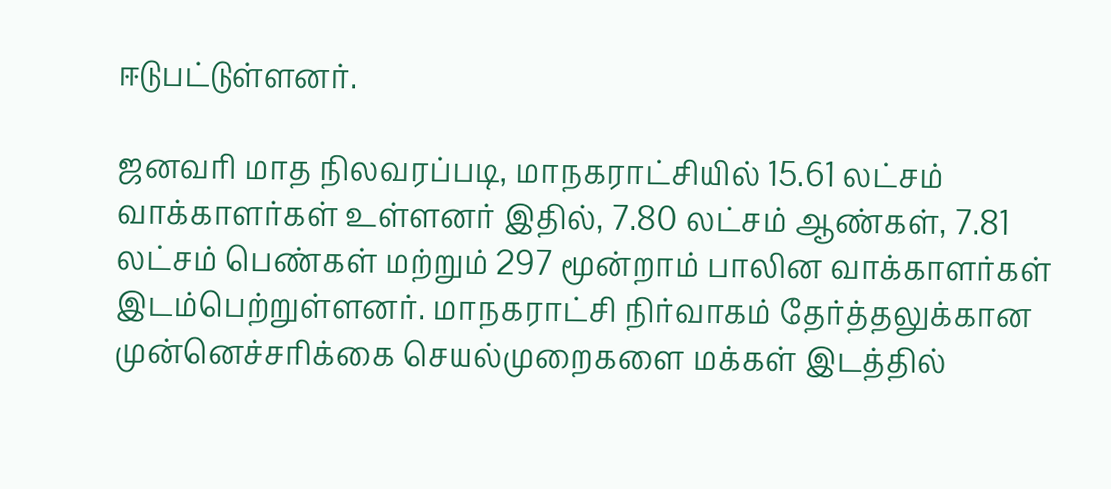ஈடுபட்டுள்ளனர்.

ஜனவரி மாத நிலவரப்படி, மாநகராட்சியில் 15.61 லட்சம் வாக்காளர்கள் உள்ளனர் இதில், 7.80 லட்சம் ஆண்கள், 7.81 லட்சம் பெண்கள் மற்றும் 297 மூன்றாம் பாலின வாக்காளர்கள் இடம்பெற்றுள்ளனர். மாநகராட்சி நிர்வாகம் தேர்த்தலுக்கான முன்னெச்சரிக்கை செயல்முறைகளை மக்கள் இடத்தில்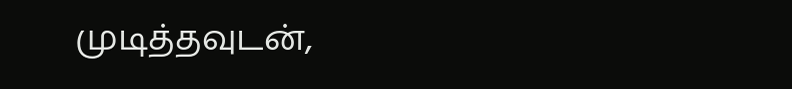முடித்தவுடன்,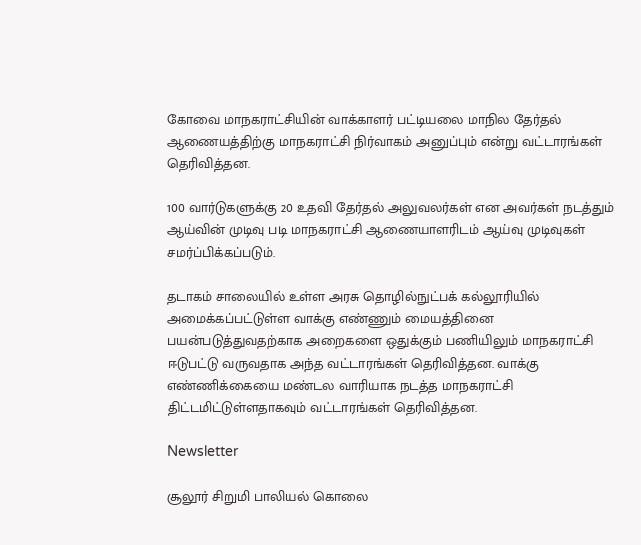கோவை மாநகராட்சியின் வாக்காளர் பட்டியலை மாநில தேர்தல் ஆணையத்திற்கு மாநகராட்சி நிர்வாகம் அனுப்பும் என்று வட்டாரங்கள் தெரிவித்தன.

100 வார்டுகளுக்கு 20 உதவி தேர்தல் அலுவலர்கள் என அவர்கள் நடத்தும் ஆய்வின் முடிவு படி மாநகராட்சி ஆணையாளரிடம் ஆய்வு முடிவுகள் சமர்ப்பிக்கப்படும்.

தடாகம் சாலையில் உள்ள அரசு தொழில்நுட்பக் கல்லூரியில் அமைக்கப்பட்டுள்ள வாக்கு எண்ணும் மையத்தினை பயன்படுத்துவதற்காக அறைகளை ஒதுக்கும் பணியிலும் மாநகராட்சி ஈடுபட்டு வருவதாக அந்த வட்டாரங்கள் தெரிவித்தன. வாக்கு எண்ணிக்கையை மண்டல வாரியாக நடத்த மாநகராட்சி திட்டமிட்டுள்ளதாகவும் வட்டாரங்கள் தெரிவித்தன.

Newsletter

சூலூர் சிறுமி பாலியல் கொலை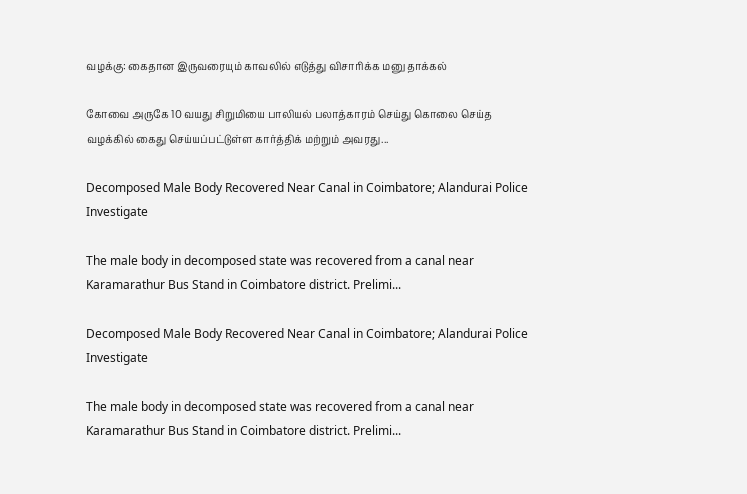வழக்கு: கைதான இருவரையும் காவலில் எடுத்து விசாரிக்க மனு தாக்கல்

கோவை அருகே 10 வயது சிறுமியை பாலியல் பலாத்காரம் செய்து கொலை செய்த வழக்கில் கைது செய்யப்பட்டுள்ள கார்த்திக் மற்றும் அவரது...

Decomposed Male Body Recovered Near Canal in Coimbatore; Alandurai Police Investigate

The male body in decomposed state was recovered from a canal near Karamarathur Bus Stand in Coimbatore district. Prelimi...

Decomposed Male Body Recovered Near Canal in Coimbatore; Alandurai Police Investigate

The male body in decomposed state was recovered from a canal near Karamarathur Bus Stand in Coimbatore district. Prelimi...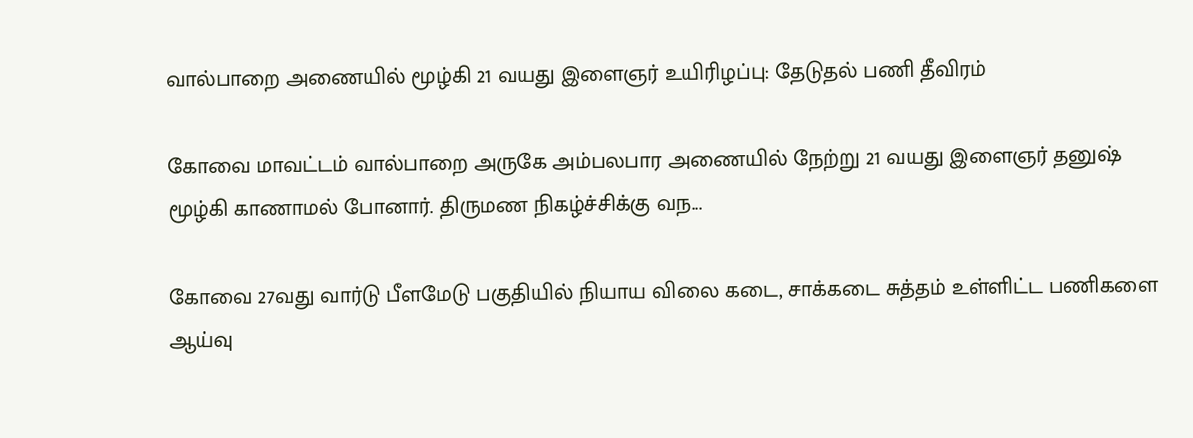வால்பாறை அணையில் மூழ்கி 21 வயது இளைஞர் உயிரிழப்பு: தேடுதல் பணி தீவிரம்

கோவை மாவட்டம் வால்பாறை அருகே அம்பலபார அணையில் நேற்று 21 வயது இளைஞர் தனுஷ் மூழ்கி காணாமல் போனார். திருமண நிகழ்ச்சிக்கு வந...

கோவை 27வது வார்டு பீளமேடு பகுதியில் நியாய விலை கடை, சாக்கடை சுத்தம் உள்ளிட்ட பணிகளை ஆய்வு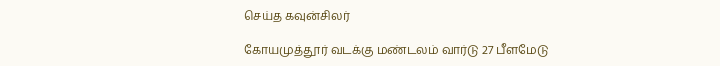செய்த கவுன்சிலர்

கோயமுத்தூர் வடக்கு மண்டலம் வார்டு 27 பீளமேடு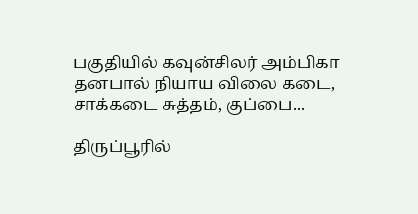பகுதியில் கவுன்சிலர் அம்பிகா தனபால் நியாய விலை கடை, சாக்கடை சுத்தம், குப்பை...

திருப்பூரில்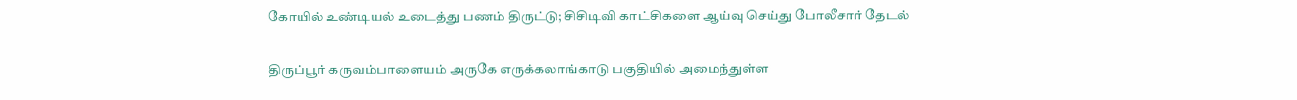கோயில் உண்டியல் உடைத்து பணம் திருட்டு; சிசிடிவி காட்சிகளை ஆய்வு செய்து போலீசார் தேடல்

திருப்பூர் கருவம்பாளையம் அருகே எருக்கலாங்காடு பகுதியில் அமைந்துள்ள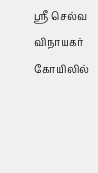ஸ்ரீ செல்வ விநாயகர் கோயிலில்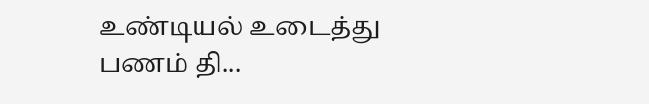உண்டியல் உடைத்து பணம் தி...